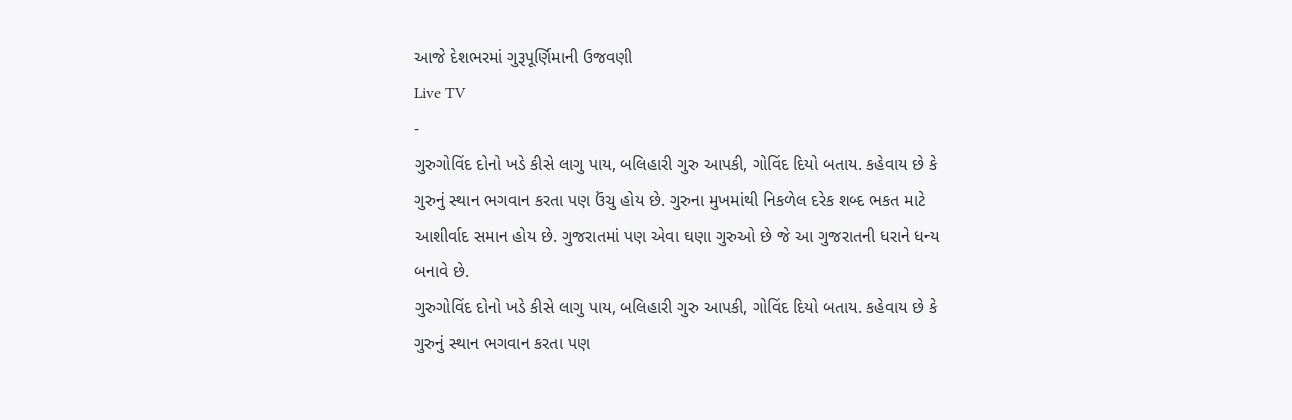આજે દેશભરમાં ગુરૂપૂર્ણિમાની ઉજવણી
Live TV
-
ગુરુગોવિંદ દોનો ખડે કીસે લાગુ પાય, બલિહારી ગુરુ આપકી, ગોવિંદ દિયો બતાય. કહેવાય છે કે ગુરુનું સ્થાન ભગવાન કરતા પણ ઉંચુ હોય છે. ગુરુના મુખમાંથી નિકળેલ દરેક શબ્દ ભકત માટે આશીર્વાદ સમાન હોય છે. ગુજરાતમાં પણ એવા ઘણા ગુરુઓ છે જે આ ગુજરાતની ધરાને ધન્ય બનાવે છે.
ગુરુગોવિંદ દોનો ખડે કીસે લાગુ પાય, બલિહારી ગુરુ આપકી, ગોવિંદ દિયો બતાય. કહેવાય છે કે ગુરુનું સ્થાન ભગવાન કરતા પણ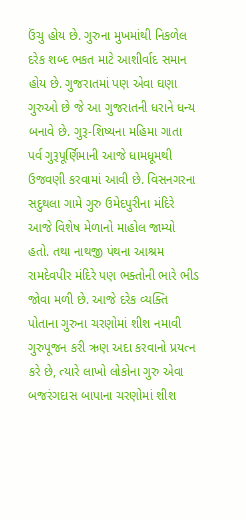ઉંચુ હોય છે. ગુરુના મુખમાંથી નિકળેલ દરેક શબ્દ ભકત માટે આશીર્વાદ સમાન હોય છે. ગુજરાતમાં પણ એવા ઘણા ગુરુઓ છે જે આ ગુજરાતની ધરાને ધન્ય બનાવે છે. ગુરૂ-શિષ્યના મહિમા ગાતા પર્વ ગુરૂપૂર્ણિમાની આજે ધામધૂમથી ઉજવણી કરવામાં આવી છે. વિસનગરના સદુથલા ગામે ગુરુ ઉમેદપુરીના મંદિરે આજે વિશેષ મેળાનો માહોલ જામ્યો હતો. તથા નાથજી પંથના આશ્રમ રામદેવપીર મંદિરે પણ ભક્તોની ભારે ભીડ જોવા મળી છે. આજે દરેક વ્યક્તિ પોતાના ગુરુના ચરણોમાં શીશ નમાવી ગુરુપૂજન કરી ઋણ અદા કરવાનો પ્રયત્ન કરે છે, ત્યારે લાખો લોકોના ગુરુ એવા બજરંગદાસ બાપાના ચરણોમાં શીશ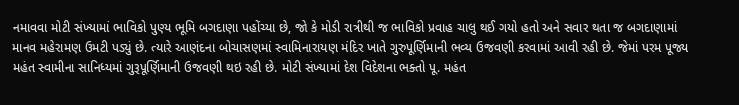નમાવવા મોટી સંખ્યામાં ભાવિકો પુણ્ય ભૂમિ બગદાણા પહોંચ્યા છે, જો કે મોડી રાત્રીથી જ ભાવિકો પ્રવાહ ચાલુ થઈ ગયો હતો અને સવાર થતા જ બગદાણામાં માનવ મહેરામણ ઉમટી પડ્યું છે. ત્યારે આણંદના બોચાસણમાં સ્વામિનારાયણ મંદિર ખાતે ગુરુપૂર્ણિમાની ભવ્ય ઉજવણી કરવામાં આવી રહી છે. જેમાં પરમ પૂજ્ય મહંત સ્વામીના સાનિધ્યમાં ગુરૂપૂર્ણિમાની ઉજવણી થઇ રહી છે. મોટી સંખ્યામાં દેશ વિદેશના ભક્તો પૂ. મહંત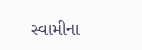સ્વામીના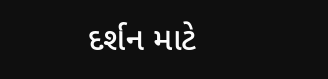દર્શન માટે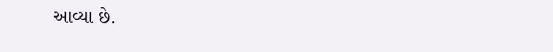આવ્યા છે.